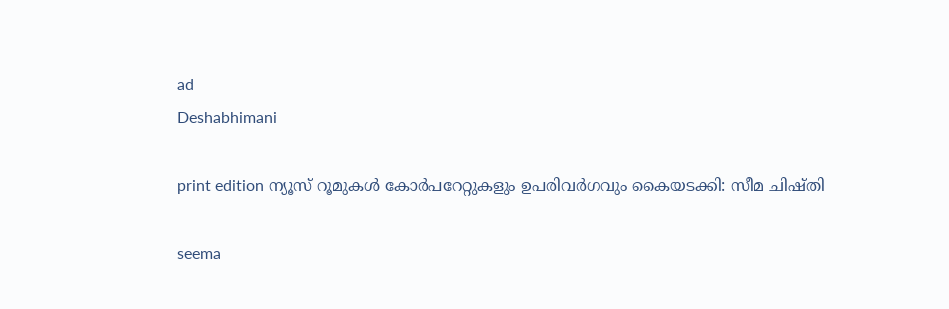ad
Deshabhimani

print edition ന്യൂസ് റൂമുകൾ കോർപറേറ്റുകളും ഉപരിവർഗവും കൈയടക്കി: സീമ ചിഷ്തി

seema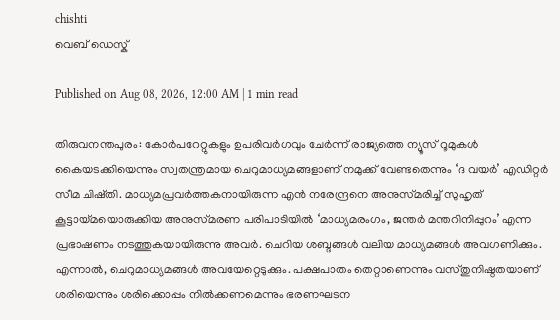chishti
വെബ് ഡെസ്ക്

Published on Aug 08, 2026, 12:00 AM | 1 min read

തിരുവനന്തപുരം: കോർപറേറ്റുകളും ഉപരിവർഗവും ചേർന്ന്‌ രാജ്യത്തെ ന്യൂസ് റൂമുകൾ കൈയടക്കിയെന്നും സ്വതന്ത്രമായ ചെറുമാധ്യമങ്ങളാണ്‌ നമുക്ക്‌ വേണ്ടതെന്നും ‘ദ വയർ’ എഡിറ്റർ സീമ ചിഷ്തി. മാധ്യമപ്രവർത്തകനായിരുന്ന എൻ നരേന്ദ്രനെ അനുസ്‌മരിച്ച്‌ സുഹൃത്‌ കൂട്ടായ്‌മയൊരുക്കിയ അനുസ്‌മരണ പരിപാടിയിൽ ‘മാധ്യമരംഗം, ജന്തർ മന്തറിനിപ്പുറം’ എന്ന പ്രഭാഷണം നടത്തുകയായിരുന്നു അവർ. ചെറിയ ശബ്ദങ്ങൾ വലിയ മാധ്യമങ്ങൾ അവഗണിക്കും. എന്നാൽ, ചെറുമാധ്യമങ്ങൾ അവയേറ്റെടുക്കും. പക്ഷപാതം തെറ്റാണെന്നും വസ്തുനിഷ്ഠതയാണ്‌ ശരിയെന്നും ശരിക്കൊപ്പം നിൽക്കണമെന്നും ഭരണഘടന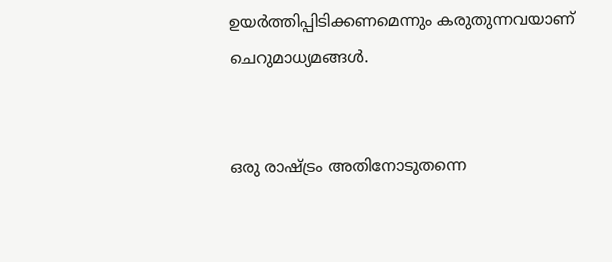ഉയർത്തിപ്പിടിക്കണമെന്നും കരുതുന്നവയാണ് ചെറുമാധ്യമങ്ങൾ.


ഒരു രാഷ്ട്രം അതിനോടുതന്നെ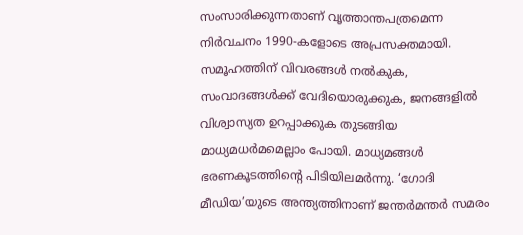സംസാരിക്കുന്നതാണ് വൃത്താന്തപത്രമെന്ന നിർവചനം 1990-കളോടെ അപ്രസക്തമായി. സമൂഹത്തിന്‌ വിവരങ്ങൾ നൽകുക, സംവാദങ്ങൾക്ക്‌ വേദിയൊരുക്കുക, ജനങ്ങളിൽ വിശ്വാസ്യത ഉറപ്പാക്കുക തുടങ്ങിയ മാധ്യമധർമമെല്ലാം പോയി. മാധ്യമങ്ങൾ ഭരണകൂടത്തിന്റെ പിടിയിലമർന്നു. ‘ഗോദി മീഡിയ’യുടെ അന്ത്യത്തിനാണ്‌ ജന്തർമന്തർ സമരം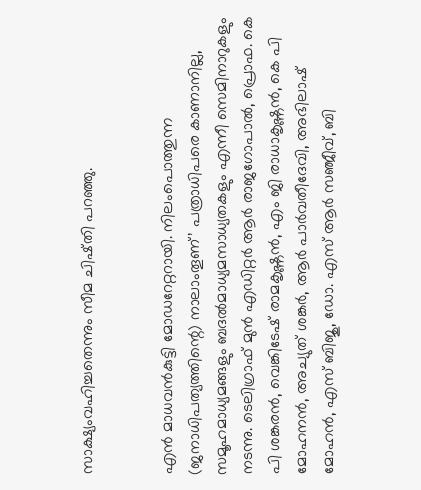സാക്ഷ്യംവഹിച്ചതെന്നും സീമ ചിഷ്തി പറഞ്ഞു.


എൻ മാധവൻകുട്ടി മോഡറേറ്ററായി. നിലംപൊത്തുന്ന (ജനാധിപത്യത്തിന്റെ) നാലാംതൂണ്’ പത്രാധിപരെ കാണാനില്ല, സമൂഹമാധ്യമങ്ങളും ബദൽമാധ്യമസാധ്യതകളും എന്നീ സെമിനാറുകളും നടന്നു. ടെലിഗ്രാഫ് മുൻ എഡിറ്റർ ആർ രാജഗോപാൽ, പ്രൊഫ. കെ പി ശങ്കരൻ, വെങ്കിടേഷ് രാമകൃഷ്ണൻ, എം ജി രാധാകൃഷ്ണൻ, കെ പി മോഹനൻ, അച്യുത് ശങ്കർ, ആർ പാർവതീദേവി, അഭിലാഷ് മോഹൻ, എസ് ബിജു, ഡോ. എസ് ആർ സഞ്ജീവ്, ബി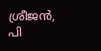ശ്രീജൻ, പി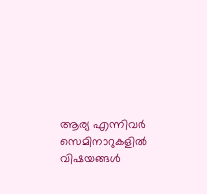ആര്യ എന്നിവർ സെമിനാറുകളിൽ വിഷയങ്ങൾ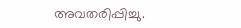അവതരിപ്പിച്ചു.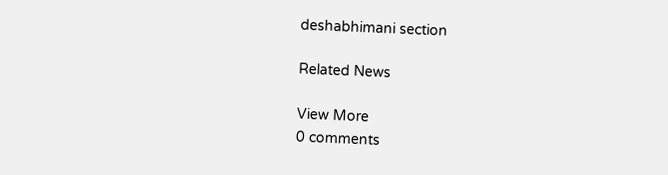deshabhimani section

Related News

View More
0 comments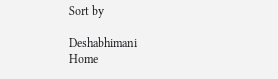Sort by

Deshabhimani
Home